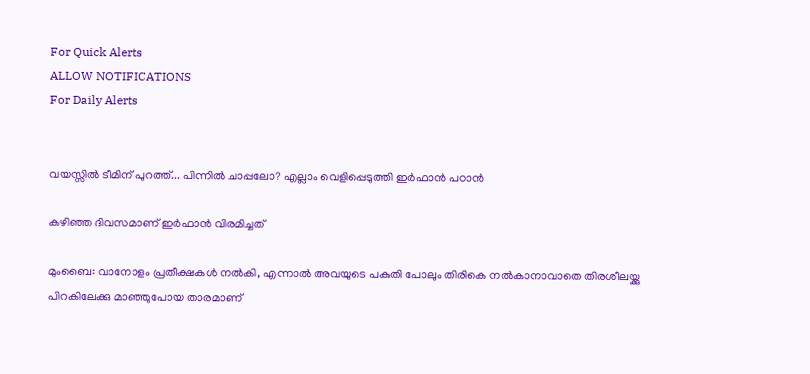For Quick Alerts
ALLOW NOTIFICATIONS
For Daily Alerts


വയസ്സില്‍ ടീമിന് പുറത്ത്... പിന്നില്‍ ചാപ്പലോ? എല്ലാം വെളിപ്പെടുത്തി ഇര്‍ഫാന്‍ പഠാന്‍

കഴിഞ്ഞ ദിവസമാണ് ഇര്‍ഫാന്‍ വിരമിച്ചത്

മുംബൈ: വാനോളം പ്രതീക്ഷകള്‍ നല്‍കി, എന്നാല്‍ അവയുടെ പകുതി പോലും തിരികെ നല്‍കാനാവാതെ തിരശീലയ്ക്കു പിറകിലേക്കു മാഞ്ഞുപോയ താരമാണ്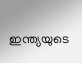ഇന്ത്യയുടെ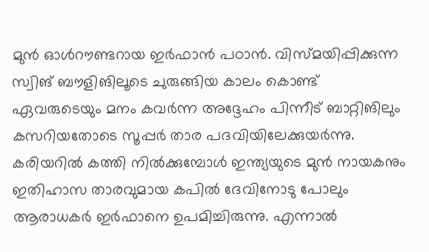മുന്‍ ഓള്‍റൗണ്ടറായ ഇര്‍ഫാന്‍ പഠാന്‍. വിസ്മയിപ്പിക്കുന്ന സ്വിങ് ബൗളിങിലൂടെ ചുരുങ്ങിയ കാലം കൊണ്ട് ഏവരുടെയും മനം കവര്‍ന്ന അദ്ദേഹം പിന്നീട് ബാറ്റിങിലും കസറിയതോടെ സൂപ്പര്‍ താര പദവിയിലേക്കുയര്‍ന്നു. കരിയറില്‍ കത്തി നില്‍ക്കുമ്പോള്‍ ഇന്ത്യയുടെ മുന്‍ നായകനും ഇതിഹാസ താരവുമായ കപില്‍ ദേവിനോടു പോലും ആരാധകര്‍ ഇര്‍ഫാനെ ഉപമിച്ചിരുന്നു. എന്നാല്‍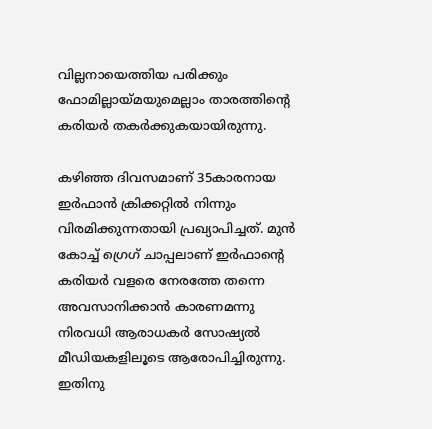വില്ലനായെത്തിയ പരിക്കും ഫോമില്ലായ്മയുമെല്ലാം താരത്തിന്റെ കരിയര്‍ തകര്‍ക്കുകയായിരുന്നു.

കഴിഞ്ഞ ദിവസമാണ് 35കാരനായ ഇര്‍ഫാന്‍ ക്രിക്കറ്റില്‍ നിന്നും വിരമിക്കുന്നതായി പ്രഖ്യാപിച്ചത്. മുന്‍ കോച്ച് ഗ്രെഗ് ചാപ്പലാണ് ഇര്‍ഫാന്റെ കരിയര്‍ വളരെ നേരത്തേ തന്നെ അവസാനിക്കാന്‍ കാരണമന്നു നിരവധി ആരാധകര്‍ സോഷ്യല്‍ മീഡിയകളിലൂടെ ആരോപിച്ചിരുന്നു. ഇതിനു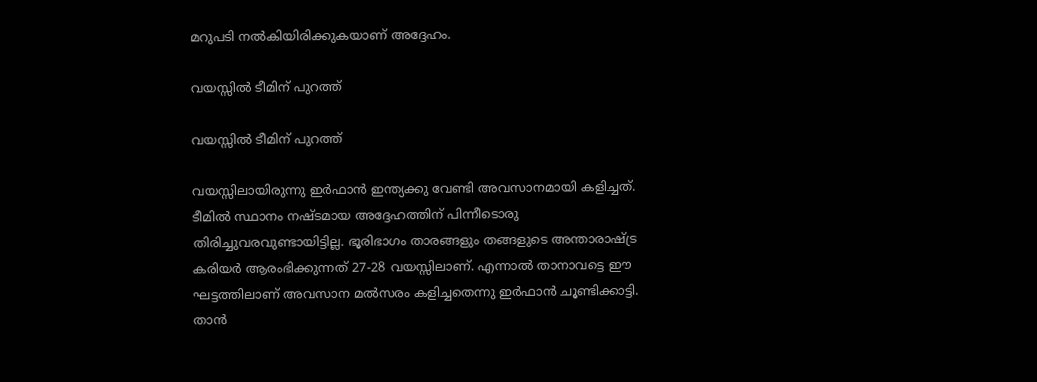മറുപടി നല്‍കിയിരിക്കുകയാണ് അദ്ദേഹം.

വയസ്സില്‍ ടീമിന് പുറത്ത്

വയസ്സില്‍ ടീമിന് പുറത്ത്

വയസ്സിലായിരുന്നു ഇര്‍ഫാന്‍ ഇന്ത്യക്കു വേണ്ടി അവസാനമായി കളിച്ചത്. ടീമില്‍ സ്ഥാനം നഷ്ടമായ അദ്ദേഹത്തിന് പിന്നീടൊരു തിരിച്ചുവരവുണ്ടായിട്ടില്ല. ഭൂരിഭാഗം താരങ്ങളും തങ്ങളുടെ അന്താരാഷ്ട്ര കരിയര്‍ ആരംഭിക്കുന്നത് 27-28 വയസ്സിലാണ്. എന്നാല്‍ താനാവട്ടെ ഈ ഘട്ടത്തിലാണ് അവസാന മല്‍സരം കളിച്ചതെന്നു ഇര്‍ഫാന്‍ ചൂണ്ടിക്കാട്ടി.
താന്‍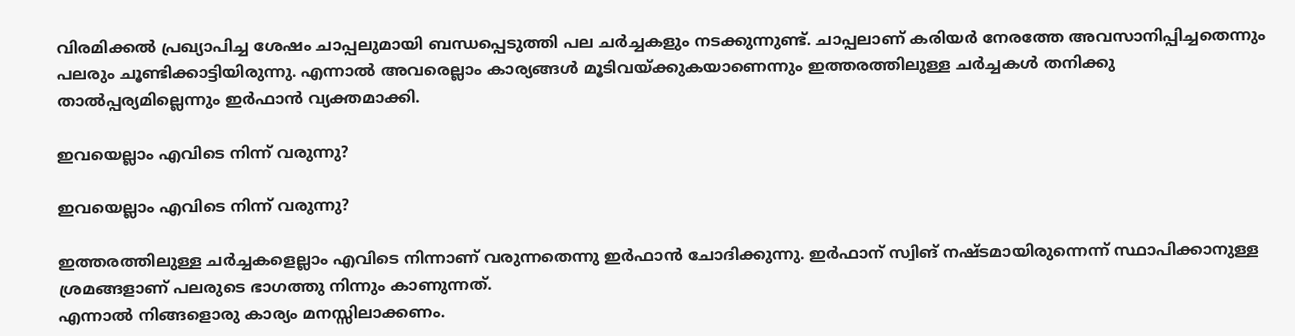വിരമിക്കല്‍ പ്രഖ്യാപിച്ച ശേഷം ചാപ്പലുമായി ബന്ധപ്പെടുത്തി പല ചര്‍ച്ചകളും നടക്കുന്നുണ്ട്. ചാപ്പലാണ് കരിയര്‍ നേരത്തേ അവസാനിപ്പിച്ചതെന്നും പലരും ചൂണ്ടിക്കാട്ടിയിരുന്നു. എന്നാല്‍ അവരെല്ലാം കാര്യങ്ങള്‍ മൂടിവയ്ക്കുകയാണെന്നും ഇത്തരത്തിലുള്ള ചര്‍ച്ചകള്‍ തനിക്കു താല്‍പ്പര്യമില്ലെന്നും ഇര്‍ഫാന്‍ വ്യക്തമാക്കി.

ഇവയെല്ലാം എവിടെ നിന്ന് വരുന്നു?

ഇവയെല്ലാം എവിടെ നിന്ന് വരുന്നു?

ഇത്തരത്തിലുള്ള ചര്‍ച്ചകളെല്ലാം എവിടെ നിന്നാണ് വരുന്നതെന്നു ഇര്‍ഫാന്‍ ചോദിക്കുന്നു. ഇര്‍ഫാന് സ്വിങ് നഷ്ടമായിരുന്നെന്ന് സ്ഥാപിക്കാനുള്ള ശ്രമങ്ങളാണ് പലരുടെ ഭാഗത്തു നിന്നും കാണുന്നത്.
എന്നാല്‍ നിങ്ങളൊരു കാര്യം മനസ്സിലാക്കണം.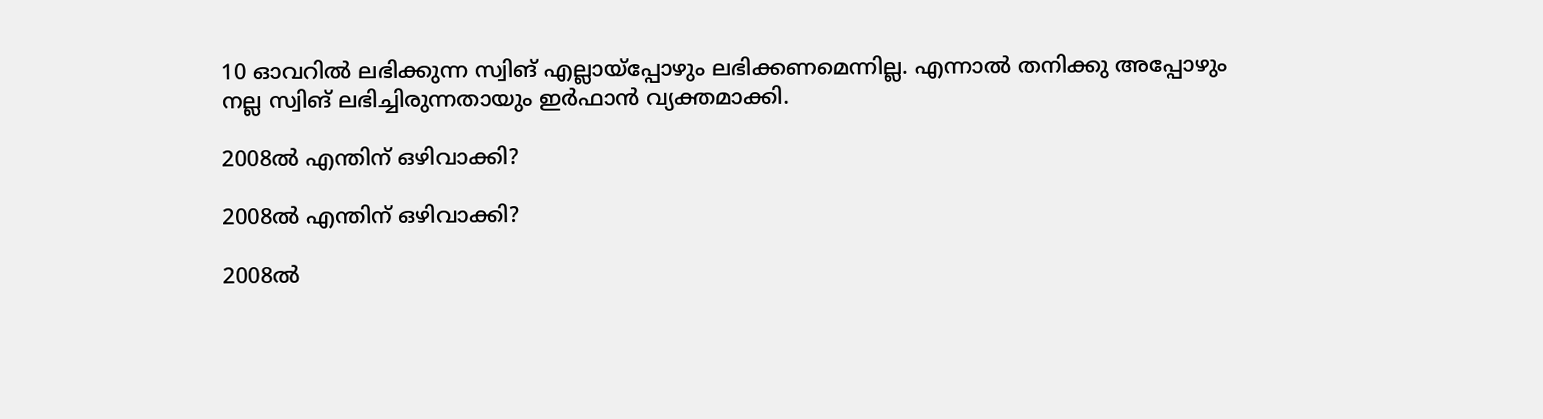10 ഓവറില്‍ ലഭിക്കുന്ന സ്വിങ് എല്ലായ്‌പ്പോഴും ലഭിക്കണമെന്നില്ല. എന്നാല്‍ തനിക്കു അപ്പോഴും നല്ല സ്വിങ് ലഭിച്ചിരുന്നതായും ഇര്‍ഫാന്‍ വ്യക്തമാക്കി.

2008ല്‍ എന്തിന് ഒഴിവാക്കി?

2008ല്‍ എന്തിന് ഒഴിവാക്കി?

2008ല്‍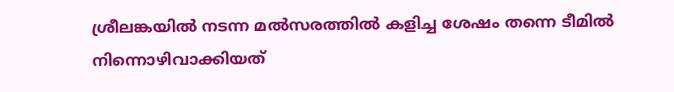ശ്രീലങ്കയില്‍ നടന്ന മല്‍സരത്തില്‍ കളിച്ച ശേഷം തന്നെ ടീമില്‍ നിന്നൊഴിവാക്കിയത്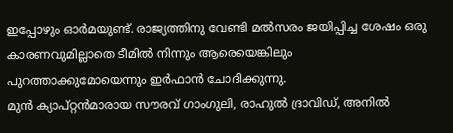ഇപ്പോഴും ഓര്‍മയുണ്ട്. രാജ്യത്തിനു വേണ്ടി മല്‍സരം ജയിപ്പിച്ച ശേഷം ഒരു കാരണവുമില്ലാതെ ടീമില്‍ നിന്നും ആരെയെങ്കിലും പുറത്താക്കുമോയെന്നും ഇര്‍ഫാന്‍ ചോദിക്കുന്നു.
മുന്‍ ക്യാപ്റ്റന്‍മാരായ സൗരവ് ഗാംഗുലി, രാഹുല്‍ ദ്രാവിഡ്, അനില്‍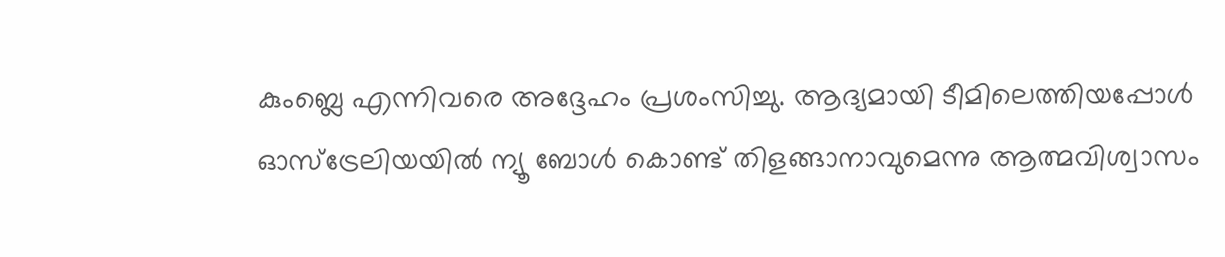കുംബ്ലെ എന്നിവരെ അദ്ദേഹം പ്രശംസിച്ചു. ആദ്യമായി ടീമിലെത്തിയപ്പോള്‍ ഓസ്‌ട്രേലിയയില്‍ ന്യൂ ബോള്‍ കൊണ്ട് തിളങ്ങാനാവുമെന്നു ആത്മവിശ്വാസം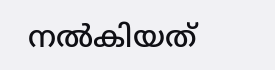നല്‍കിയത്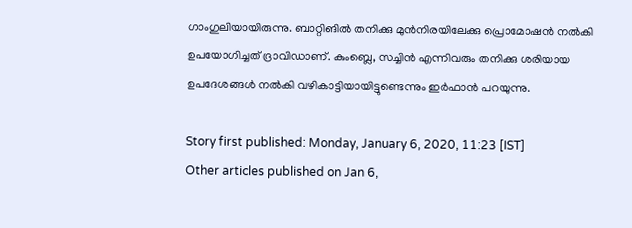ഗാംഗുലിയായിരുന്നു. ബാറ്റിങില്‍ തനിക്കു മുന്‍നിരയിലേക്കു പ്രൊമോഷന്‍ നല്‍കി ഉപയോഗിച്ചത് ദ്രാവിഡാണ്. കുംബ്ലെ, സച്ചിന്‍ എന്നിവരും തനിക്കു ശരിയായ ഉപദേശങ്ങള്‍ നല്‍കി വഴികാട്ടിയായിട്ടുണ്ടെന്നും ഇര്‍ഫാന്‍ പറയുന്നു.

Story first published: Monday, January 6, 2020, 11:23 [IST]
Other articles published on Jan 6,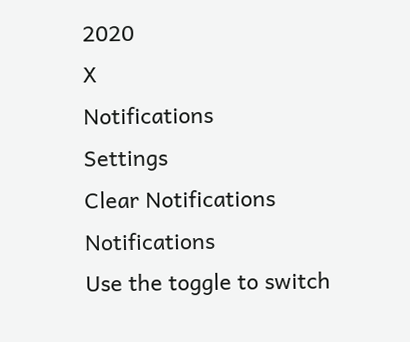2020
X
Notifications
Settings
Clear Notifications
Notifications
Use the toggle to switch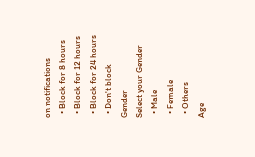on notifications
  • Block for 8 hours
  • Block for 12 hours
  • Block for 24 hours
  • Don't block
Gender
Select your Gender
  • Male
  • Female
  • Others
Age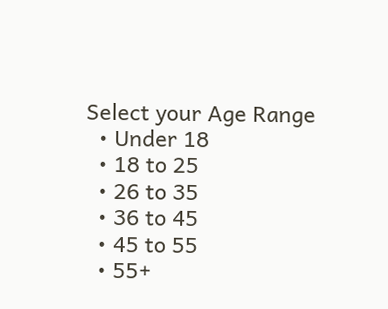Select your Age Range
  • Under 18
  • 18 to 25
  • 26 to 35
  • 36 to 45
  • 45 to 55
  • 55+